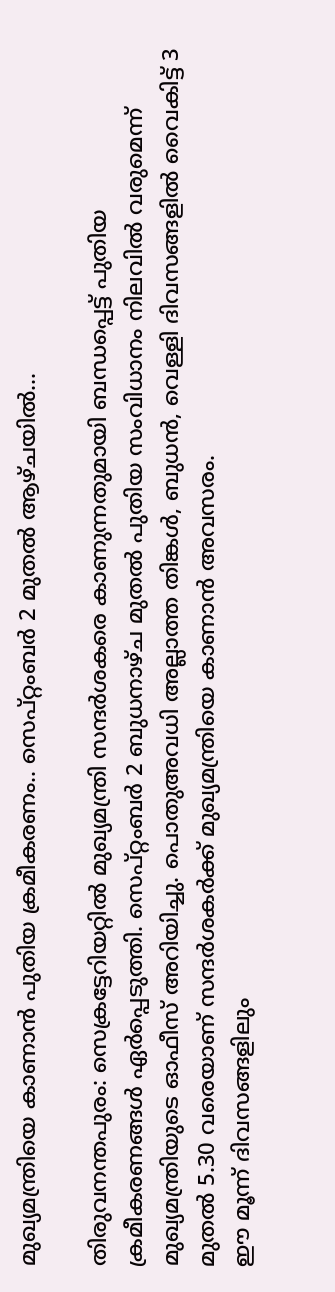മുഖ്യമന്ത്രിയെ കാണാൻ പുതിയ ക്രമീകരണം.. സെപ്റ്റംബർ 2 മുതൽ ആഴ്ചയിൽ…

തിരുവനന്തപുരം: സെക്രട്ടേറിയറ്റിൽ മുഖ്യമന്ത്രി സന്ദർശകരെ കാണുന്നതുമായി ബന്ധപ്പെട്ട് പുതിയ ക്രമീകരണങ്ങൾ ഏർപ്പെടുത്തി. സെപ്റ്റംബർ 2 ബുധനാഴ്ച മുതൽ പുതിയ സംവിധാനം നിലവിൽ വരുമെന്ന് മുഖ്യമന്ത്രിയുടെ ഓഫീസ് അറിയിച്ചു. പൊതുഅവധി അല്ലാത്ത തിങ്കൾ, ബുധൻ, വെള്ളി ദിവസങ്ങളിൽ വൈകിട്ട് 3 മുതൽ 5.30 വരെയാണ് സന്ദർശകർക്ക് മുഖ്യമന്ത്രിയെ കാണാൻ അവസരം.
ഈ മൂന്ന് ദിവസങ്ങളിലും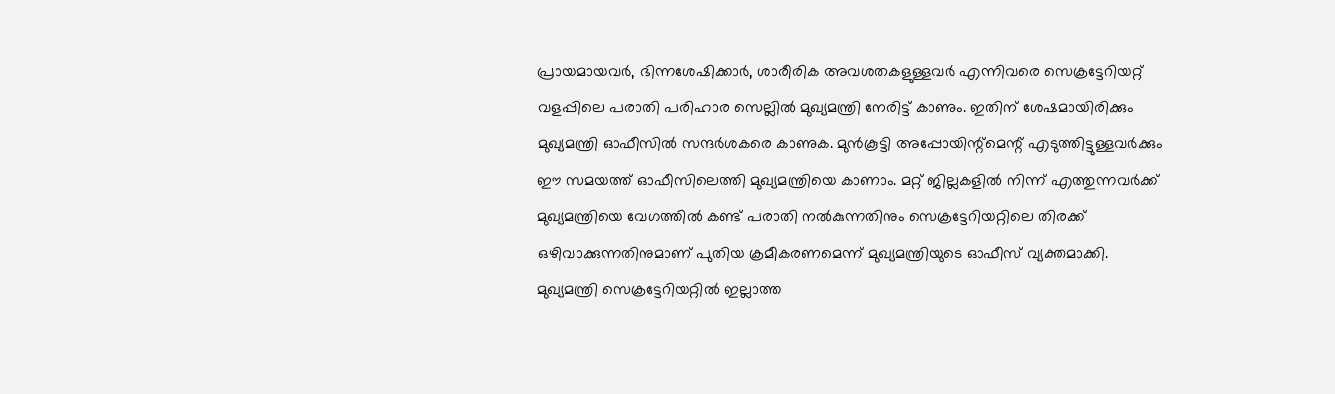പ്രായമായവർ, ഭിന്നശേഷിക്കാർ, ശാരീരിക അവശതകളുള്ളവർ എന്നിവരെ സെക്രട്ടേറിയറ്റ് വളപ്പിലെ പരാതി പരിഹാര സെല്ലിൽ മുഖ്യമന്ത്രി നേരിട്ട് കാണും. ഇതിന് ശേഷമായിരിക്കും മുഖ്യമന്ത്രി ഓഫീസിൽ സന്ദർശകരെ കാണുക. മുൻകൂട്ടി അപ്പോയിന്റ്മെന്റ് എടുത്തിട്ടുള്ളവർക്കും ഈ സമയത്ത് ഓഫീസിലെത്തി മുഖ്യമന്ത്രിയെ കാണാം. മറ്റ് ജില്ലകളിൽ നിന്ന് എത്തുന്നവർക്ക് മുഖ്യമന്ത്രിയെ വേഗത്തിൽ കണ്ട് പരാതി നൽകുന്നതിനും സെക്രട്ടേറിയറ്റിലെ തിരക്ക് ഒഴിവാക്കുന്നതിനുമാണ് പുതിയ ക്രമീകരണമെന്ന് മുഖ്യമന്ത്രിയുടെ ഓഫീസ് വ്യക്തമാക്കി.
മുഖ്യമന്ത്രി സെക്രട്ടേറിയറ്റിൽ ഇല്ലാത്ത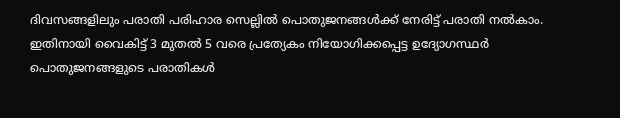ദിവസങ്ങളിലും പരാതി പരിഹാര സെല്ലിൽ പൊതുജനങ്ങൾക്ക് നേരിട്ട് പരാതി നൽകാം. ഇതിനായി വൈകിട്ട് 3 മുതൽ 5 വരെ പ്രത്യേകം നിയോഗിക്കപ്പെട്ട ഉദ്യോഗസ്ഥർ പൊതുജനങ്ങളുടെ പരാതികൾ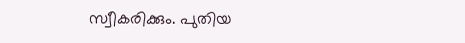സ്വീകരിക്കും. പുതിയ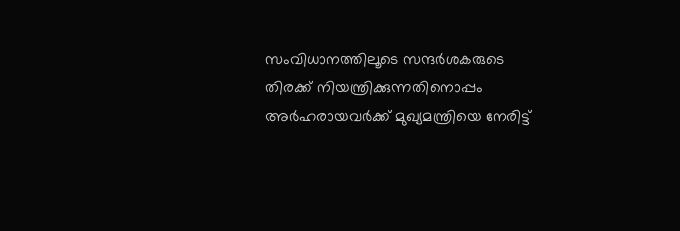സംവിധാനത്തിലൂടെ സന്ദർശകരുടെ തിരക്ക് നിയന്ത്രിക്കുന്നതിനൊപ്പം അർഹരായവർക്ക് മുഖ്യമന്ത്രിയെ നേരിട്ട്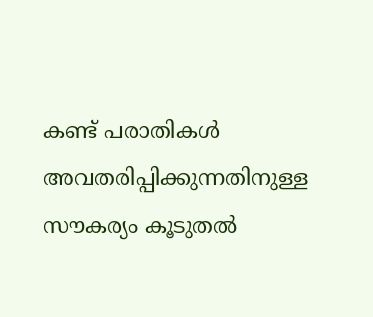കണ്ട് പരാതികൾ അവതരിപ്പിക്കുന്നതിനുള്ള സൗകര്യം കൂടുതൽ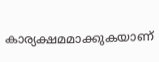കാര്യക്ഷമമാക്കുകയാണ്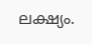ലക്ഷ്യം.